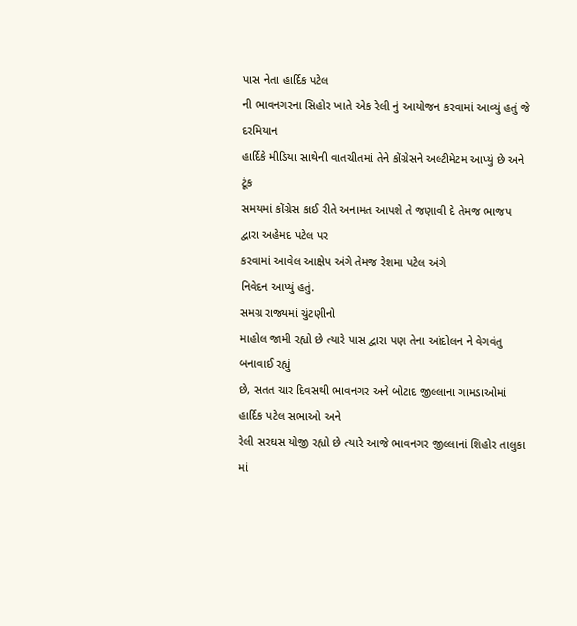પાસ નેતા હાર્દિક પટેલ
ની ભાવનગરના સિહોર ખાતે એક રેલી નું આયોજન કરવામાં આવ્યું હતું જે દરમિયાન
હાર્દિકે મીડિયા સાથેની વાતચીતમાં તેને કોંગ્રેસને અલ્ટીમેટમ આપ્યું છે અને ટૂંક
સમયમાં કોંગ્રેસ કાઈ રીતે અનામત આપશે તે જણાવી દે તેમજ ભાજપ દ્વારા અહેમદ પટેલ પર
કરવામાં આવેલ આક્ષેપ અંગે તેમજ રેશમા પટેલ અંગે
નિવેદન આપ્યું હતું.
સમગ્ર રાજ્યમાં ચુંટણીનો
માહોલ જામી રહ્યો છે ત્યારે પાસ દ્વારા પણ તેના આંદોલન ને વેગવંતુ બનાવાઈ રહ્યું
છે, સતત ચાર દિવસથી ભાવનગર અને બોટાદ જીલ્લાના ગામડાઓમાં હાર્દિક પટેલ સભાઓ અને
રેલી સરઘસ યોજી રહ્યો છે ત્યારે આજે ભાવનગર જીલ્લાનાં શિહોર તાલુકા માં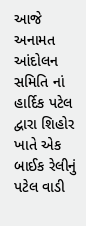આજે અનામત આંદોલન સમિતિ નાં હાર્દિક પટેલ દ્વારા શિહોર ખાતે એક બાઈક રેલીનું પટેલ વાડી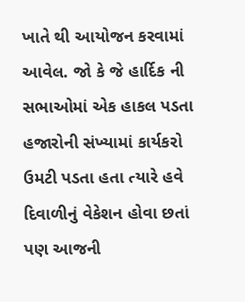ખાતે થી આયોજન કરવામાં આવેલ. જો કે જે હાર્દિક ની સભાઓમાં એક હાકલ પડતા હજારોની સંખ્યામાં કાર્યકરો
ઉમટી પડતા હતા ત્યારે હવે દિવાળીનું વેકેશન હોવા છતાં પણ આજની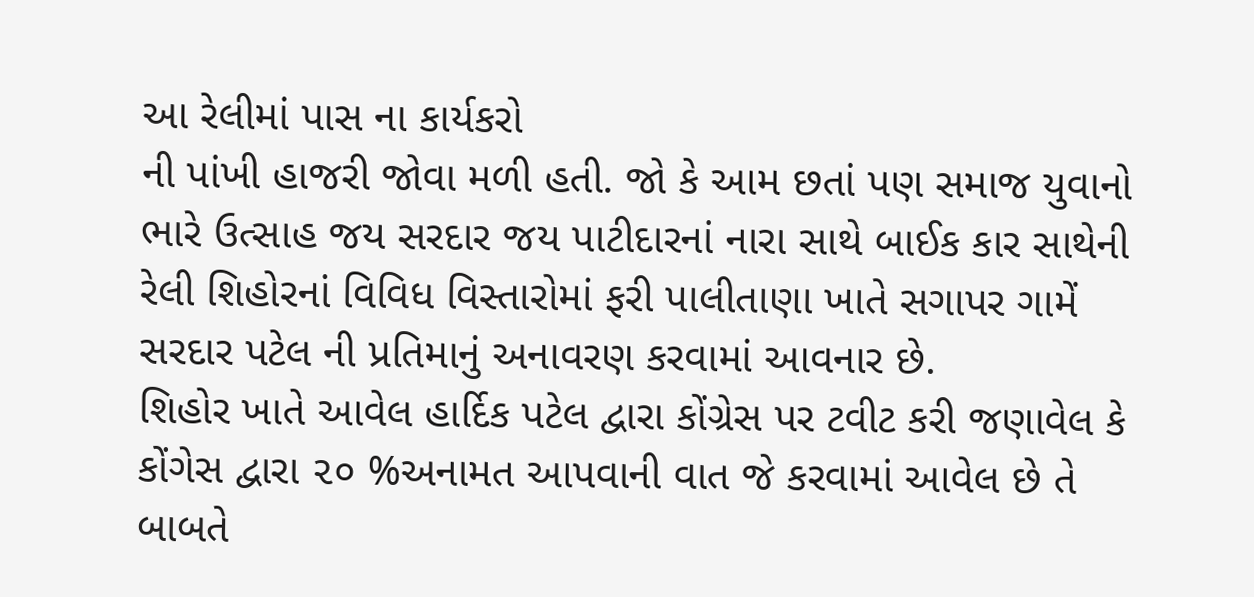આ રેલીમાં પાસ ના કાર્યકરો
ની પાંખી હાજરી જોવા મળી હતી. જો કે આમ છતાં પણ સમાજ યુવાનો ભારે ઉત્સાહ જય સરદાર જય પાટીદારનાં નારા સાથે બાઈક કાર સાથેની રેલી શિહોરનાં વિવિધ વિસ્તારોમાં ફરી પાલીતાણા ખાતે સગાપર ગામેં સરદાર પટેલ ની પ્રતિમાનું અનાવરણ કરવામાં આવનાર છે.
શિહોર ખાતે આવેલ હાર્દિક પટેલ દ્વારા કોંગ્રેસ પર ટવીટ કરી જણાવેલ કે કોંગેસ દ્વારા ૨૦ %અનામત આપવાની વાત જે કરવામાં આવેલ છે તે બાબતે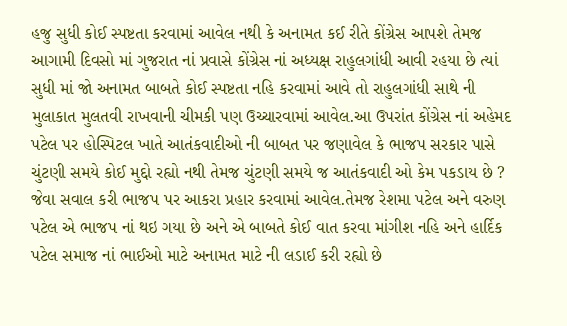હજુ સુધી કોઈ સ્પષ્ટતા કરવામાં આવેલ નથી કે અનામત કઈ રીતે કોંગ્રેસ આપશે તેમજ આગામી દિવસો માં ગુજરાત નાં પ્રવાસે કોંગ્રેસ નાં અધ્યક્ષ રાહુલગાંધી આવી રહયા છે ત્યાં સુધી માં જો અનામત બાબતે કોઈ સ્પષ્ટતા નહિ કરવામાં આવે તો રાહુલગાંધી સાથે ની મુલાકાત મુલતવી રાખવાની ચીમકી પણ ઉચ્ચારવામાં આવેલ.આ ઉપરાંત કોંગ્રેસ નાં અહેમદ પટેલ પર હોસ્પિટલ ખાતે આતંકવાદીઓ ની બાબત પર જણાવેલ કે ભાજપ સરકાર પાસે ચુંટણી સમયે કોઈ મુદ્દો રહ્યો નથી તેમજ ચુંટણી સમયે જ આતંકવાદી ઓ કેમ પકડાય છે ? જેવા સવાલ કરી ભાજપ પર આકરા પ્રહાર કરવામાં આવેલ.તેમજ રેશમા પટેલ અને વરુણ પટેલ એ ભાજપ નાં થઇ ગયા છે અને એ બાબતે કોઈ વાત કરવા માંગીશ નહિ અને હાર્દિક પટેલ સમાજ નાં ભાઈઓ માટે અનામત માટે ની લડાઈ કરી રહ્યો છે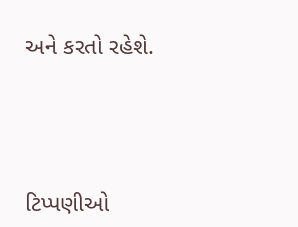અને કરતો રહેશે.





ટિપ્પણીઓ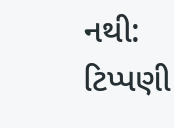નથી:
ટિપ્પણી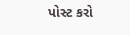પોસ્ટ કરો